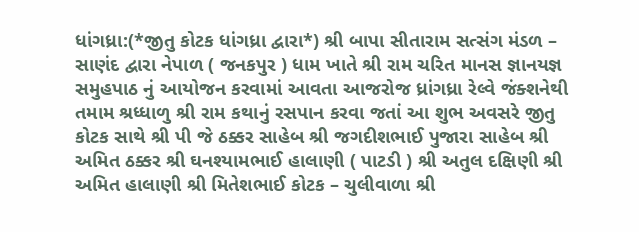ધાંગધ્રા:(*જીતુ કોટક ધાંગધ્રા દ્વારા*) શ્રી બાપા સીતારામ સત્સંગ મંડળ – સાણંદ દ્વારા નેપાળ ( જનકપુર ) ધામ ખાતે શ્રી રામ ચરિત માનસ જ્ઞાનયજ્ઞ સમુહપાઠ નું આયોજન કરવામાં આવતા આજરોજ ધ્રાંગધ્રા રેલ્વે જંક્શનેથી તમામ શ્રધ્ધાળુ શ્રી રામ કથાનું રસપાન કરવા જતાં આ શુભ અવસરે જીતુ કોટક સાથે શ્રી પી જે ઠક્કર સાહેબ શ્રી જગદીશભાઈ પુજારા સાહેબ શ્રી અમિત ઠક્કર શ્રી ઘનશ્યામભાઈ હાલાણી ( પાટડી ) શ્રી અતુલ દક્ષિણી શ્રી અમિત હાલાણી શ્રી મિતેશભાઈ કોટક – ચુલીવાળા શ્રી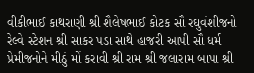વીકીભાઈ કાથરાણી શ્રી શૈલેષભાઈ કોટક સૌ રઘુવંશીજનો રેલ્વે સ્ટેશન શ્રી સાકર પડા સાથે હાજરી આપી સૌ ધર્મ પ્રેમીજનોને મીઠું મોં કરાવી શ્રી રામ શ્રી જલારામ બાપા શ્રી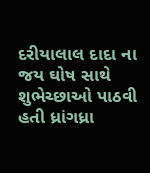દરીયાલાલ દાદા ના જય ઘોષ સાથે શુભેચ્છાઓ પાઠવી હતી ધ્રાંગધ્રા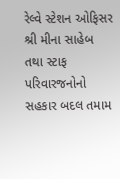રેલ્વે સ્ટેશન ઓફિસર શ્રી મીના સાહેબ તથા સ્ટાફ પરિવારજનોનો સહકાર બદલ તમામ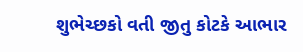શુભેચ્છકો વતી જીતુ કોટકે આભાર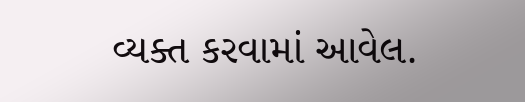વ્યક્ત કરવામાં આવેલ.